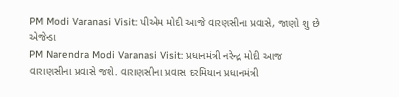PM Modi Varanasi Visit: પીએમ મોદી આજે વારણસીના પ્રવાસે, જાણો શુ છે એજેન્ડા
PM Narendra Modi Varanasi Visit: પ્રધાનમંત્રી નરેન્દ્ર મોદી આજ વારાણસીના પ્રવાસે જશે. વારાણસીના પ્રવાસ દરમિયાન પ્રધાનમંત્રી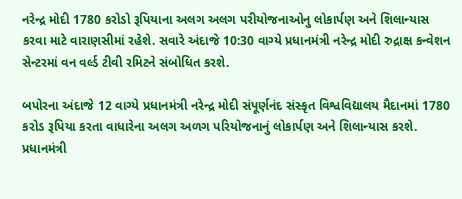નરેન્દ્ર મોદી 1780 કરોડો રૂપિયાના અલગ અલગ પરીયોજનાઓનુ લોકાર્પણ અને શિલાન્યાસ કરવા માટે વારાણસીમાં રહેશે. સવારે અંદાજે 10:30 વાગ્યે પ્રધાનમંત્રી નરેન્દ્ર મોદી રુદ્રાક્ષ કન્વેશન સેન્ટરમાં વન વર્લ્ડ ટીવી રમિટને સંબોધિત કરશે.

બપોરના અંદાજે 12 વાગ્યે પ્રધાનમંત્રી નરેન્દ્ર મોદી સંપૂર્ણનંદ સંસ્કૃત વિશ્વવિદ્યાલય મૈદાનમાં 1780 કરોડ રૂપિયા કરતા વાધારેના અલગ અળગ પરિયોજનાનું લોકાર્પણ અને શિલાન્યાસ કરશે. પ્રધાનમંત્રી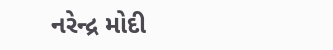નરેન્દ્ર મોદી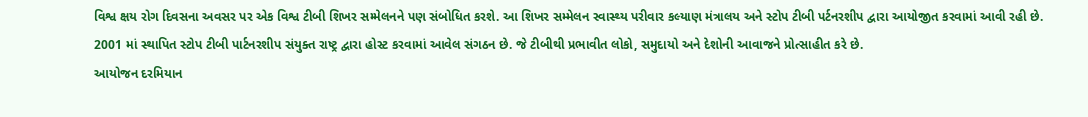વિશ્વ ક્ષય રોગ દિવસના અવસર પર એક વિશ્વ ટીબી શિખર સમ્મેલનને પણ સંબોધિત કરશે. આ શિખર સમ્મેલન સ્વાસ્થ્ય પરીવાર કલ્યાણ મંત્રાલય અને સ્ટોપ ટીબી પર્ટનરશીપ દ્વારા આયોજીત કરવામાં આવી રહી છે.
2001 માં સ્થાપિત સ્ટોપ ટીબી પાર્ટનરશીપ સંયુક્ત રાષ્ટ્ર દ્વારા હોસ્ટ કરવામાં આવેલ સંગઠન છે. જે ટીબીથી પ્રભાવીત લોકો, સમુદાયો અને દેશોની આવાજને પ્રોત્સાહીત કરે છે.
આયોજન દરમિયાન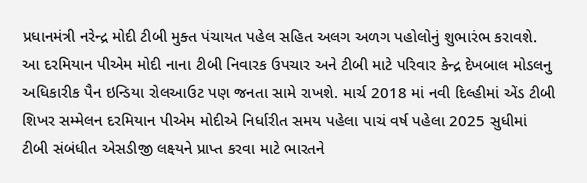પ્રધાનમંત્રી નરેન્દ્ર મોદી ટીબી મુક્ત પંચાયત પહેલ સહિત અલગ અળગ પહોલોનું શુભારંભ કરાવશે. આ દરમિયાન પીએમ મોદી નાના ટીબી નિવારક ઉપચાર અને ટીબી માટે પરિવાર કેન્દ્ર દેખબાલ મોડલનુ અધિકારીક પૈન ઇન્ડિયા રોલઆઉટ પણ જનતા સામે રાખશે. માર્ચ 2018 માં નવી દિલ્હીમાં એંડ ટીબી શિખર સમ્મેલન દરમિયાન પીએમ મોદીએ નિર્ધારીત સમય પહેલા પાચં વર્ષ પહેલા 2025 સુધીમાં ટીબી સંબંધીત એસડીજી લક્ષ્યને પ્રાપ્ત કરવા માટે ભારતને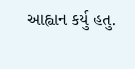આહ્વાન કર્યુ હતુ.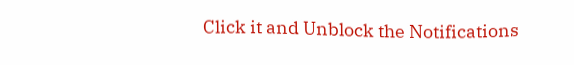Click it and Unblock the Notifications